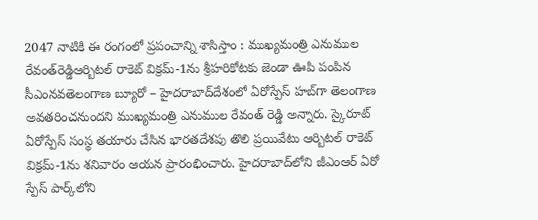2047 నాటికి ఈ రంగంలో ప్రపంచాన్ని శాసిస్తాం : ముఖ్యమంత్రి ఎనుముల రేవంత్‌రెడ్డిఆర్బిటల్‌ రాకెట్‌ విక్రమ్‌-1ను శ్రీహరికోటకు జెండా ఊపి పంపిన సీఎంనవతెలంగాణ బ్యూరో – హైదరాబాద్‌దేశంలో ఏరోస్పేస్‌ హబ్‌గా తెలంగాణ అవతరించనుందని ముఖ్యమంత్రి ఎనుముల రేవంత్‌ రెడ్డి అన్నారు. స్కైరూట్‌ ఏరోస్పేస్‌ సంస్థ తయారు చేసిన భారతదేశపు తొలి ప్రయివేటు ఆర్బిటల్‌ రాకెట్‌ విక్రమ్‌-1ను శనివారం ఆయన ప్రారంభించారు. హైదరాబాద్‌లోని జీఎంఆర్‌ ఏరో స్పేస్‌ పార్క్‌లోని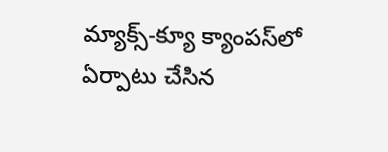మ్యాక్స్‌-క్యూ క్యాంపస్‌లో ఏర్పాటు చేసిన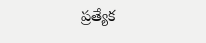ప్రత్యేక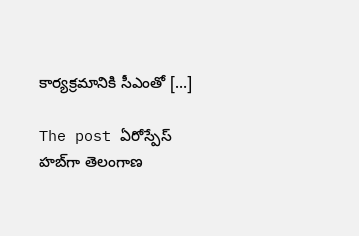కార్యక్రమానికి సీఎంతో […]

The post ఏరోస్పేస్‌ హబ్‌గా తెలంగాణ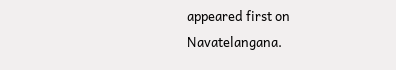appeared first on Navatelangana.